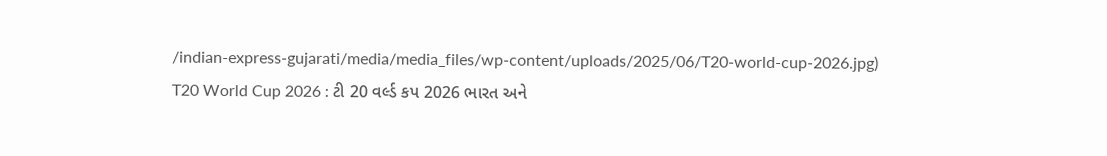/indian-express-gujarati/media/media_files/wp-content/uploads/2025/06/T20-world-cup-2026.jpg)
T20 World Cup 2026 : ટી 20 વર્લ્ડ કપ 2026 ભારત અને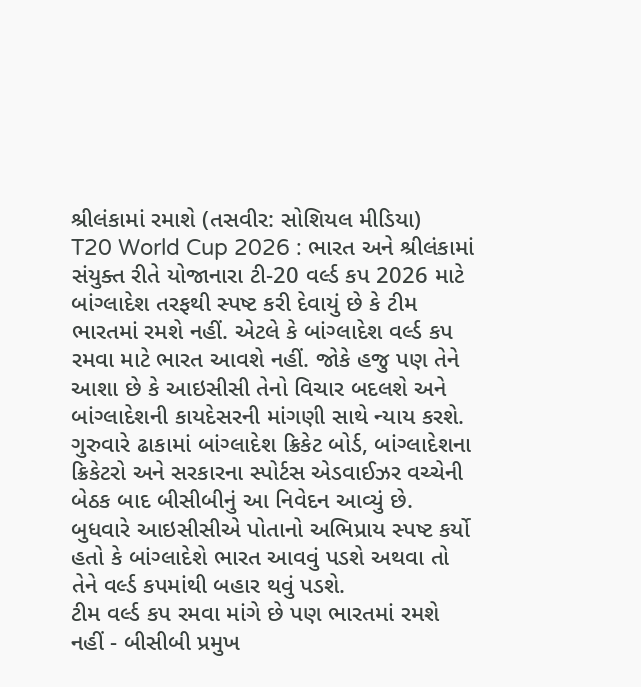શ્રીલંકામાં રમાશે (તસવીર: સોશિયલ મીડિયા)
T20 World Cup 2026 : ભારત અને શ્રીલંકામાં સંયુક્ત રીતે યોજાનારા ટી-20 વર્લ્ડ કપ 2026 માટે બાંગ્લાદેશ તરફથી સ્પષ્ટ કરી દેવાયું છે કે ટીમ ભારતમાં રમશે નહીં. એટલે કે બાંગ્લાદેશ વર્લ્ડ કપ રમવા માટે ભારત આવશે નહીં. જોકે હજુ પણ તેને આશા છે કે આઇસીસી તેનો વિચાર બદલશે અને બાંગ્લાદેશની કાયદેસરની માંગણી સાથે ન્યાય કરશે.
ગુરુવારે ઢાકામાં બાંગ્લાદેશ ક્રિકેટ બોર્ડ, બાંગ્લાદેશના ક્રિકેટરો અને સરકારના સ્પોર્ટસ એડવાઈઝર વચ્ચેની બેઠક બાદ બીસીબીનું આ નિવેદન આવ્યું છે. બુધવારે આઇસીસીએ પોતાનો અભિપ્રાય સ્પષ્ટ કર્યો હતો કે બાંગ્લાદેશે ભારત આવવું પડશે અથવા તો તેને વર્લ્ડ કપમાંથી બહાર થવું પડશે.
ટીમ વર્લ્ડ કપ રમવા માંગે છે પણ ભારતમાં રમશે નહીં - બીસીબી પ્રમુખ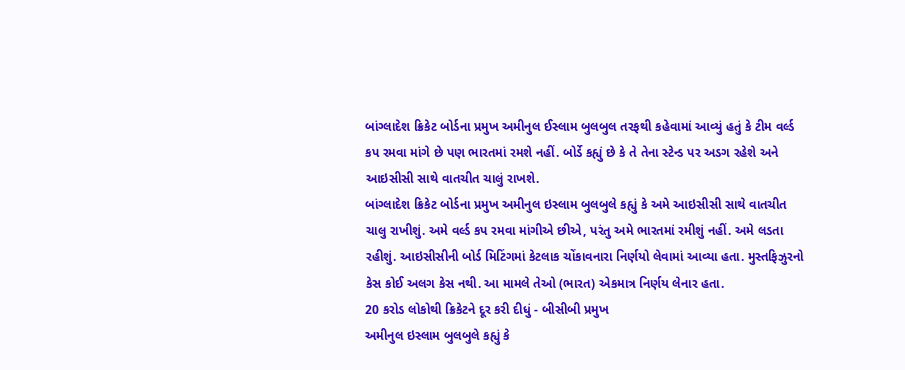બાંગ્લાદેશ ક્રિકેટ બોર્ડના પ્રમુખ અમીનુલ ઈસ્લામ બુલબુલ તરફથી કહેવામાં આવ્યું હતું કે ટીમ વર્લ્ડ કપ રમવા માંગે છે પણ ભારતમાં રમશે નહીં. બોર્ડે કહ્યું છે કે તે તેના સ્ટેન્ડ પર અડગ રહેશે અને આઇસીસી સાથે વાતચીત ચાલું રાખશે.
બાંગ્લાદેશ ક્રિકેટ બોર્ડના પ્રમુખ અમીનુલ ઇસ્લામ બુલબુલે કહ્યું કે અમે આઇસીસી સાથે વાતચીત ચાલુ રાખીશું. અમે વર્લ્ડ કપ રમવા માંગીએ છીએ, પરંતુ અમે ભારતમાં રમીશું નહીં. અમે લડતા રહીશું. આઇસીસીની બોર્ડ મિટિંગમાં કેટલાક ચોંકાવનારા નિર્ણયો લેવામાં આવ્યા હતા. મુસ્તફિઝુરનો કેસ કોઈ અલગ કેસ નથી. આ મામલે તેઓ (ભારત) એકમાત્ર નિર્ણય લેનાર હતા.
20 કરોડ લોકોથી ક્રિકેટને દૂર કરી દીધું - બીસીબી પ્રમુખ
અમીનુલ ઇસ્લામ બુલબુલે કહ્યું કે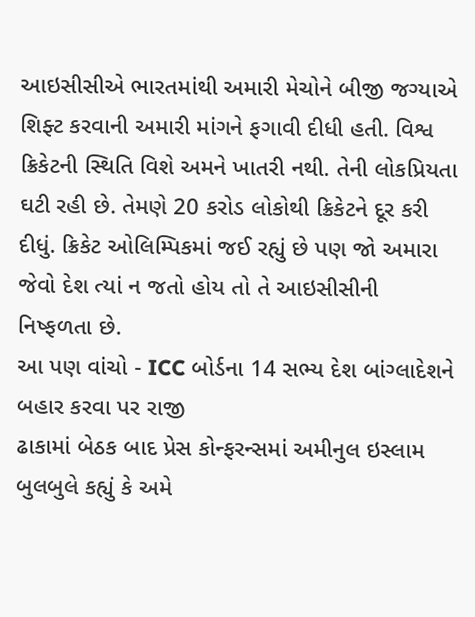આઇસીસીએ ભારતમાંથી અમારી મેચોને બીજી જગ્યાએ શિફ્ટ કરવાની અમારી માંગને ફગાવી દીધી હતી. વિશ્વ ક્રિકેટની સ્થિતિ વિશે અમને ખાતરી નથી. તેની લોકપ્રિયતા ઘટી રહી છે. તેમણે 20 કરોડ લોકોથી ક્રિકેટને દૂર કરી દીધું. ક્રિકેટ ઓલિમ્પિકમાં જઈ રહ્યું છે પણ જો અમારા જેવો દેશ ત્યાં ન જતો હોય તો તે આઇસીસીની નિષ્ફળતા છે.
આ પણ વાંચો - ICC બોર્ડના 14 સભ્ય દેશ બાંગ્લાદેશને બહાર કરવા પર રાજી
ઢાકામાં બેઠક બાદ પ્રેસ કોન્ફરન્સમાં અમીનુલ ઇસ્લામ બુલબુલે કહ્યું કે અમે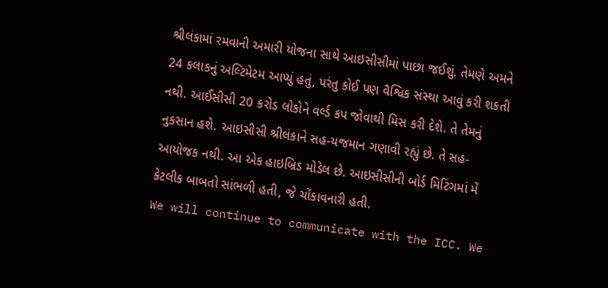શ્રીલંકામાં રમવાની અમારી યોજના સાથે આઇસીસીમાં પાછા જઈશું. તેમણે અમને 24 કલાકનું અલ્ટિમેટમ આપ્યું હતું, પરંતુ કોઈ પણ વૈશ્વિક સંસ્થા આવું કરી શકતી નથી. આઈસીસી 20 કરોડ લોકોને વર્લ્ડ કપ જોવાથી મિસ કરી દેશે. તે તેમનું નુકસાન હશે. આઇસીસી શ્રીલંકાને સહ-યજમાન ગણાવી રહ્યું છે. તે સહ-આયોજક નથી. આ એક હાઇબ્રિડ મોડેલ છે. આઇસીસીની બોર્ડ મિટિંગમાં મેં કેટલીક બાબતો સાંભળી હતી, જે ચોંકાવનારી હતી.
We will continue to communicate with the ICC. We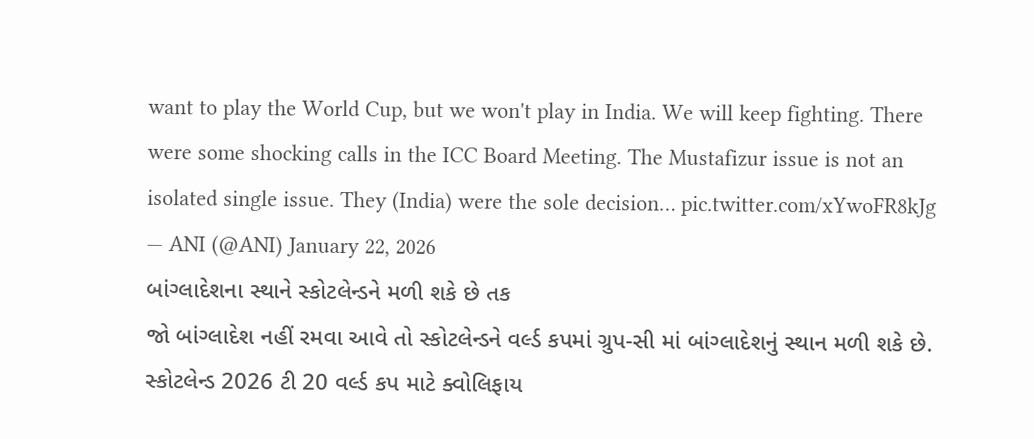want to play the World Cup, but we won't play in India. We will keep fighting. There were some shocking calls in the ICC Board Meeting. The Mustafizur issue is not an isolated single issue. They (India) were the sole decision… pic.twitter.com/xYwoFR8kJg
— ANI (@ANI) January 22, 2026
બાંગ્લાદેશના સ્થાને સ્કોટલેન્ડને મળી શકે છે તક
જો બાંગ્લાદેશ નહીં રમવા આવે તો સ્કોટલેન્ડને વર્લ્ડ કપમાં ગ્રુપ-સી માં બાંગ્લાદેશનું સ્થાન મળી શકે છે. સ્કોટલેન્ડ 2026 ટી 20 વર્લ્ડ કપ માટે ક્વોલિફાય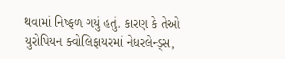થવામાં નિષ્ફળ ગયું હતું. કારણ કે તેઓ યુરોપિયન ક્વોલિફાયરમાં નેધરલેન્ડ્સ,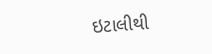ઇટાલીથી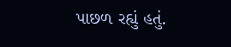પાછળ રહ્યું હતું.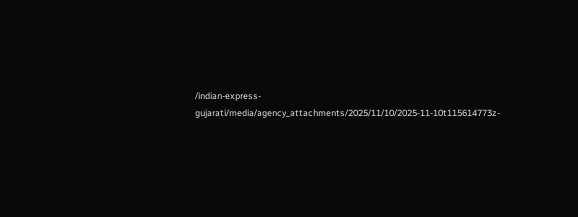/indian-express-gujarati/media/agency_attachments/2025/11/10/2025-11-10t115614773z-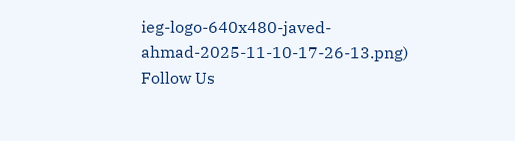ieg-logo-640x480-javed-ahmad-2025-11-10-17-26-13.png)
Follow Us